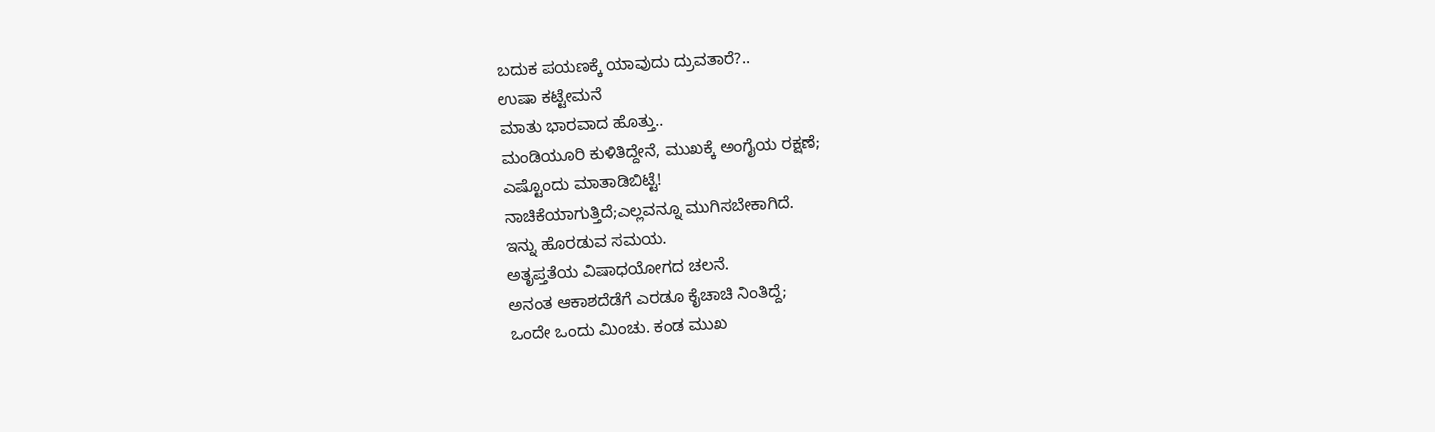ಬದುಕ ಪಯಣಕ್ಕೆ ಯಾವುದು ದ್ರುವತಾರೆ?..
ಉಷಾ ಕಟ್ಟೇಮನೆ
ಮಾತು ಭಾರವಾದ ಹೊತ್ತು..
ಮಂಡಿಯೂರಿ ಕುಳಿತಿದ್ದೇನೆ, ಮುಖಕ್ಕೆ ಅಂಗೈಯ ರಕ್ಷಣೆ;
ಎಷ್ಟೊಂದು ಮಾತಾಡಿಬಿಟ್ಟೆ!
ನಾಚಿಕೆಯಾಗುತ್ತಿದೆ;ಎಲ್ಲವನ್ನೂ ಮುಗಿಸಬೇಕಾಗಿದೆ.
ಇನ್ನು ಹೊರಡುವ ಸಮಯ.
ಅತೃಪ್ತತೆಯ ವಿಷಾಧಯೋಗದ ಚಲನೆ.
ಅನಂತ ಆಕಾಶದೆಡೆಗೆ ಎರಡೂ ಕೈಚಾಚಿ ನಿಂತಿದ್ದೆ;
ಒಂದೇ ಒಂದು ಮಿಂಚು. ಕಂಡ ಮುಖ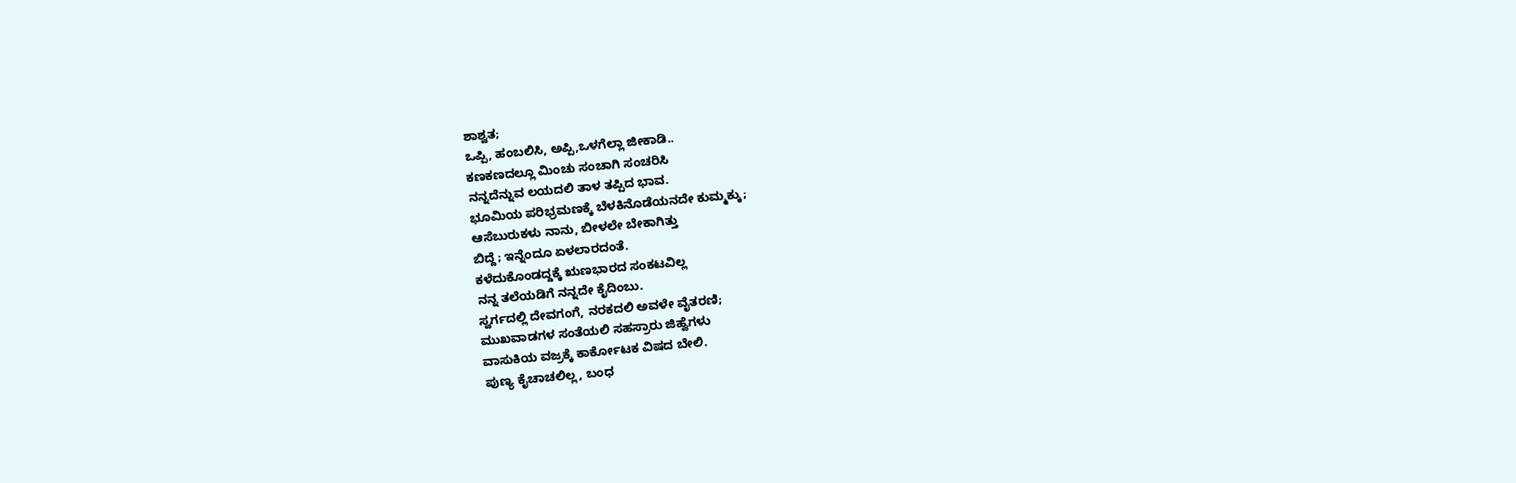ಶಾಶ್ವತ;
ಒಪ್ಪಿ, ಹಂಬಲಿಸಿ, ಅಪ್ಪಿ,ಒಳಗೆಲ್ಲಾ ಜೀಕಾಡಿ..
ಕಣಕಣದಲ್ಲೂ ಮಿಂಚು ಸಂಚಾಗಿ ಸಂಚರಿಸಿ
ನನ್ನದೆನ್ನುವ ಲಯದಲಿ ತಾಳ ತಪ್ಪಿದ ಭಾವ.
ಭೂಮಿಯ ಪರಿಭ್ರಮಣಕ್ಕೆ ಬೆಳಕಿನೊಡೆಯನದೇ ಕುಮ್ಮಕ್ಕು;
ಆಸೆಬುರುಕಳು ನಾನು, ಬೀಳಲೇ ಬೇಕಾಗಿತ್ತು
ಬಿದ್ದೆ; ಇನ್ನೆಂದೂ ಏಳಲಾರದಂತೆ.
ಕಳೆದುಕೊಂಡದ್ದಕ್ಕೆ ಋಣಭಾರದ ಸಂಕಟವಿಲ್ಲ
ನನ್ನ ತಲೆಯಡಿಗೆ ನನ್ನದೇ ಕೈದಿಂಬು.
ಸ್ವರ್ಗದಲ್ಲಿ ದೇವಗಂಗೆ, ನರಕದಲಿ ಅವಳೇ ವೈತರಣಿ;
ಮುಖವಾಡಗಳ ಸಂತೆಯಲಿ ಸಹಸ್ರಾರು ಜಿಹ್ವೆಗಳು
ವಾಸುಕಿಯ ವಜ್ರಕ್ಕೆ ಕಾರ್ಕೋಟಕ ವಿಷದ ಬೇಲಿ.
ಪುಣ್ಯ ಕೈಚಾಚಲಿಲ್ಲ, ಬಂಧ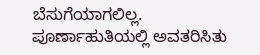ಬೆಸುಗೆಯಾಗಲಿಲ್ಲ.
ಪೂರ್ಣಾಹುತಿಯಲ್ಲಿ ಅವತರಿಸಿತು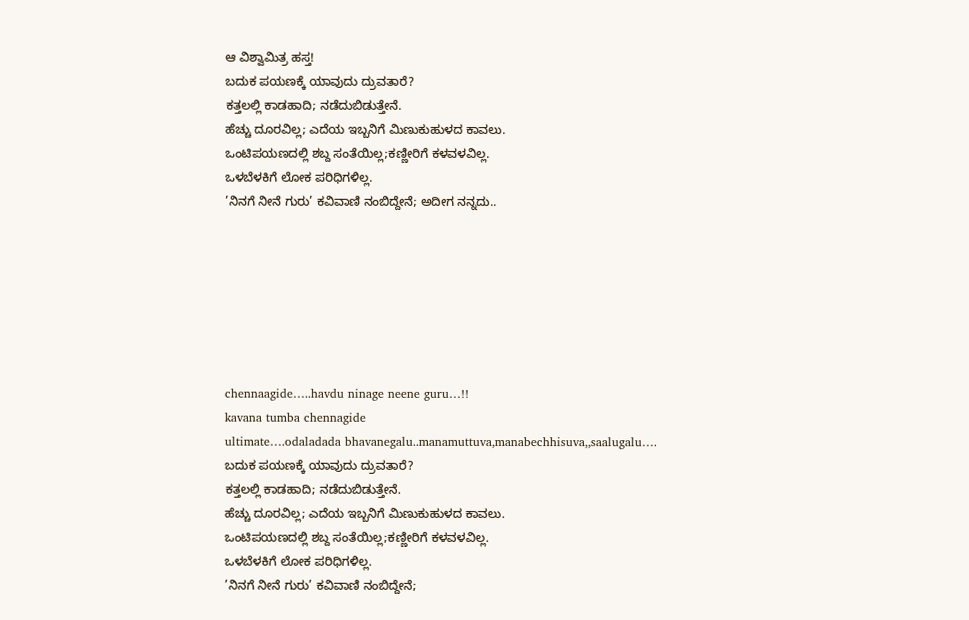ಆ ವಿಶ್ವಾಮಿತ್ರ ಹಸ್ತ!
ಬದುಕ ಪಯಣಕ್ಕೆ ಯಾವುದು ದ್ರುವತಾರೆ?
ಕತ್ತಲಲ್ಲಿ ಕಾಡಹಾದಿ; ನಡೆದುಬಿಡುತ್ತೇನೆ.
ಹೆಚ್ಚು ದೂರವಿಲ್ಲ; ಎದೆಯ ಇಬ್ಬನಿಗೆ ಮಿಣುಕುಹುಳದ ಕಾವಲು.
ಒಂಟಿಪಯಣದಲ್ಲಿ ಶಬ್ದ ಸಂತೆಯಿಲ್ಲ;ಕಣ್ಣೀರಿಗೆ ಕಳವಳವಿಲ್ಲ.
ಒಳಬೆಳಕಿಗೆ ಲೋಕ ಪರಿಧಿಗಳಿಲ್ಲ.
’ನಿನಗೆ ನೀನೆ ಗುರು’ ಕವಿವಾಣಿ ನಂಬಿದ್ದೇನೆ; ಅದೀಗ ನನ್ನದು..







chennaagide…..havdu ninage neene guru…!!
kavana tumba chennagide
ultimate….odaladada bhavanegalu..manamuttuva,manabechhisuva,,saalugalu….
ಬದುಕ ಪಯಣಕ್ಕೆ ಯಾವುದು ದ್ರುವತಾರೆ?
ಕತ್ತಲಲ್ಲಿ ಕಾಡಹಾದಿ; ನಡೆದುಬಿಡುತ್ತೇನೆ.
ಹೆಚ್ಚು ದೂರವಿಲ್ಲ; ಎದೆಯ ಇಬ್ಬನಿಗೆ ಮಿಣುಕುಹುಳದ ಕಾವಲು.
ಒಂಟಿಪಯಣದಲ್ಲಿ ಶಬ್ದ ಸಂತೆಯಿಲ್ಲ;ಕಣ್ಣೀರಿಗೆ ಕಳವಳವಿಲ್ಲ.
ಒಳಬೆಳಕಿಗೆ ಲೋಕ ಪರಿಧಿಗಳಿಲ್ಲ.
’ನಿನಗೆ ನೀನೆ ಗುರು’ ಕವಿವಾಣಿ ನಂಬಿದ್ದೇನೆ;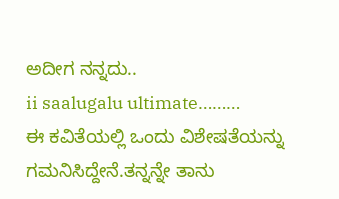ಅದೀಗ ನನ್ನದು..
ii saalugalu ultimate………
ಈ ಕವಿತೆಯಲ್ಲಿ ಒಂದು ವಿಶೇಷತೆಯನ್ನು ಗಮನಿಸಿದ್ದೇನೆ.ತನ್ನನ್ನೇ ತಾನು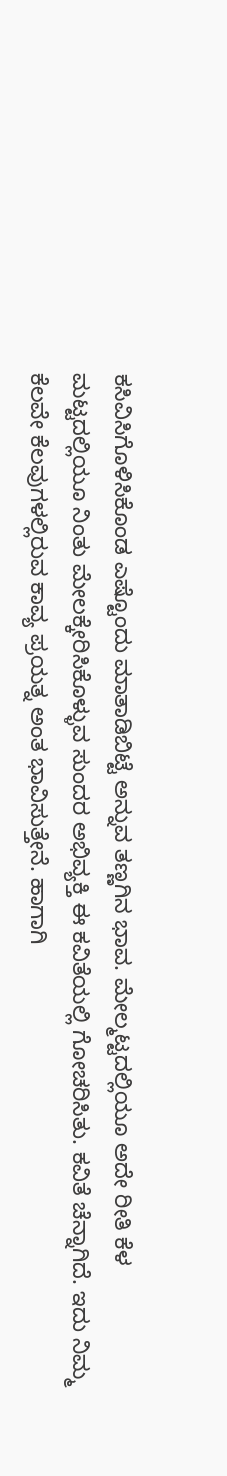ಕಸಿವಿಸಿಗೊಳಿಸಿಕೊಂಡ ಎಷ್ಟೊಂದು ಮಾತಾಡಿಬಿಟ್ಟೆ ಅನ್ನುವ ತಣ್ಣಗಿನ ಭಾವ. ಮೇಲ್ಮಟ್ಟದಲ್ಲಿಯೂ ಅದೇ ರೀತಿ ಕೆಳ ಮಟ್ಟದಲ್ಲಿಯೂ ನಿಂತು ಮೇಲಕ್ಕೇರಿಸಿಕೊಳ್ಳುವ ಸುಂದರ ಅಭಿವ್ಯಕ್ತಿ ಈ ಕವಿತೆಯಲ್ಲಿ ಗೋಚರಿಸಿತು. ಕವಿತೆ ಚೆನ್ನಾಗಿದೆ. ಇದು ನಿಮ್ಮ ಕೆಲವೇ ಕೆಲವುಗಳಲ್ಲಿರುವ ಕಾವ್ಯ ಪ್ರಯತ್ನ ಅಂತ ಭಾವಿಸುತ್ತೇನೆ. ಹಾಗಾಗಿ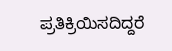ಪ್ರತಿಕ್ರಿಯಿಸದಿದ್ದರೆ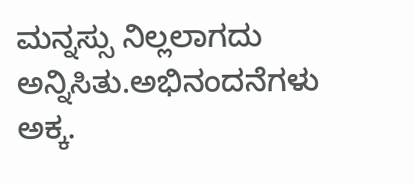ಮನ್ನಸ್ಸು ನಿಲ್ಲಲಾಗದು ಅನ್ನಿಸಿತು.ಅಭಿನಂದನೆಗಳು ಅಕ್ಕ.